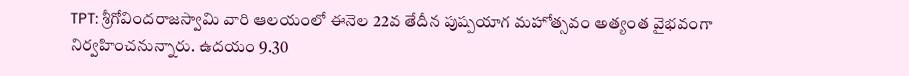TPT: శ్రీగోవిందరాజస్వామి వారి ఆలయంలో ఈనెల 22వ తేదీన పుష్పయాగ మహోత్సవం అత్యంత వైభవంగా నిర్వహించనున్నారు. ఉదయం 9.30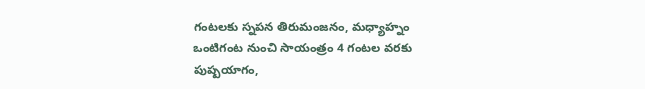గంటలకు స్నపన తిరుమంజనం, మధ్యాహ్నం ఒంటిగంట నుంచి సాయంత్రం 4 గంటల వరకు పుష్పయాగం,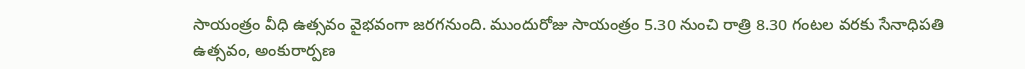సాయంత్రం వీధి ఉత్సవం వైభవంగా జరగనుంది. ముందురోజు సాయంత్రం 5.30 నుంచి రాత్రి 8.30 గంటల వరకు సేనాధిపతి ఉత్సవం, అంకురార్పణ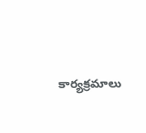కార్యక్రమాలు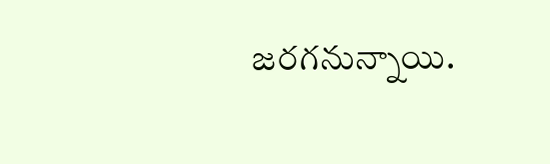జరగనున్నాయి.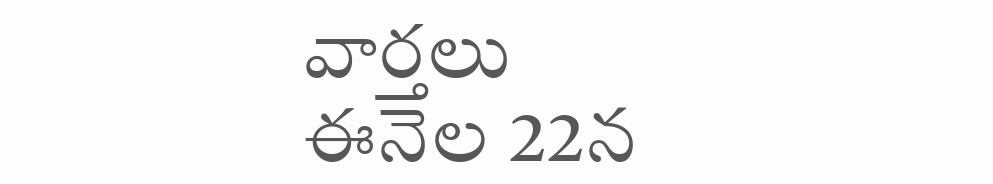వార్తలు
ఈనెల 22న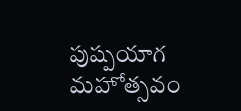పుష్పయాగ మహోత్సవం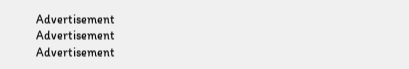Advertisement
Advertisement
Advertisement